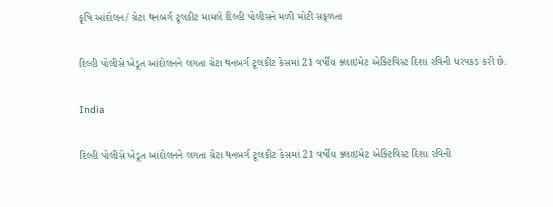કૃષિ આંદોલન/ ગ્રેટા થનબર્ગ ટૂલકીટ મામલે દિલ્હી પોલીસને મળી મોટી સફળતા

દિલ્હી પોલીસે ખેડૂત આંદોલનને લગતા ગ્રેટા થનબર્ગ ટૂલકીટ કેસમાં 21 વર્ષીય ક્લાઇમેટ એક્ટિવિસ્ટ દિશા રવિની ધરપકડ કરી છે.

India

દિલ્હી પોલીસે ખેડૂત આંદોલનને લગતા ગ્રેટા થનબર્ગ ટૂલકીટ કેસમાં 21 વર્ષીય ક્લાઇમેટ એક્ટિવિસ્ટ દિશા રવિની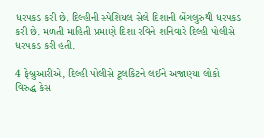ધરપકડ કરી છે. દિલ્હીની સ્પેશિયલ સેલે દિશાની બેંગલુરુથી ધરપકડ કરી છે. મળતી માહિતી પ્રમાણે દિશા રવિને શનિવારે દિલ્હી પોલીસે ધરપકડ કરી હતી.

4 ફેબ્રુઆરીએ, દિલ્હી પોલીસે ટૂલકિટને લઈને અજાણ્યા લોકો વિરુદ્ધ કેસ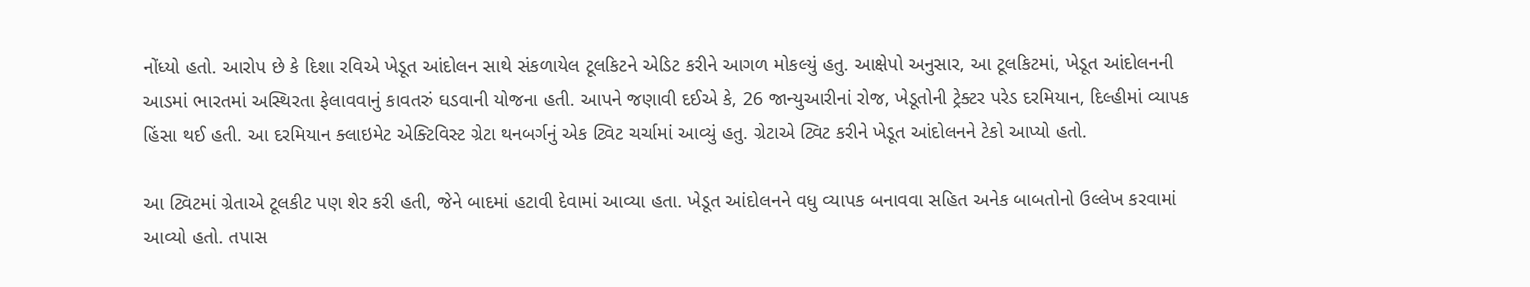નોંધ્યો હતો. આરોપ છે કે દિશા રવિએ ખેડૂત આંદોલન સાથે સંકળાયેલ ટૂલકિટને એડિટ કરીને આગળ મોકલ્યું હતુ. આક્ષેપો અનુસાર, આ ટૂલકિટમાં, ખેડૂત આંદોલનની આડમાં ભારતમાં અસ્થિરતા ફેલાવવાનું કાવતરું ઘડવાની યોજના હતી. આપને જણાવી દઈએ કે, 26 જાન્યુઆરીનાં રોજ, ખેડૂતોની ટ્રેક્ટર પરેડ દરમિયાન, દિલ્હીમાં વ્યાપક હિંસા થઈ હતી. આ દરમિયાન ક્લાઇમેટ એક્ટિવિસ્ટ ગ્રેટા થનબર્ગનું એક ટ્વિટ ચર્ચામાં આવ્યું હતુ. ગ્રેટાએ ટ્વિટ કરીને ખેડૂત આંદોલનને ટેકો આપ્યો હતો.

આ ટ્વિટમાં ગ્રેતાએ ટૂલકીટ પણ શેર કરી હતી, જેને બાદમાં હટાવી દેવામાં આવ્યા હતા. ખેડૂત આંદોલનને વધુ વ્યાપક બનાવવા સહિત અનેક બાબતોનો ઉલ્લેખ કરવામાં આવ્યો હતો. તપાસ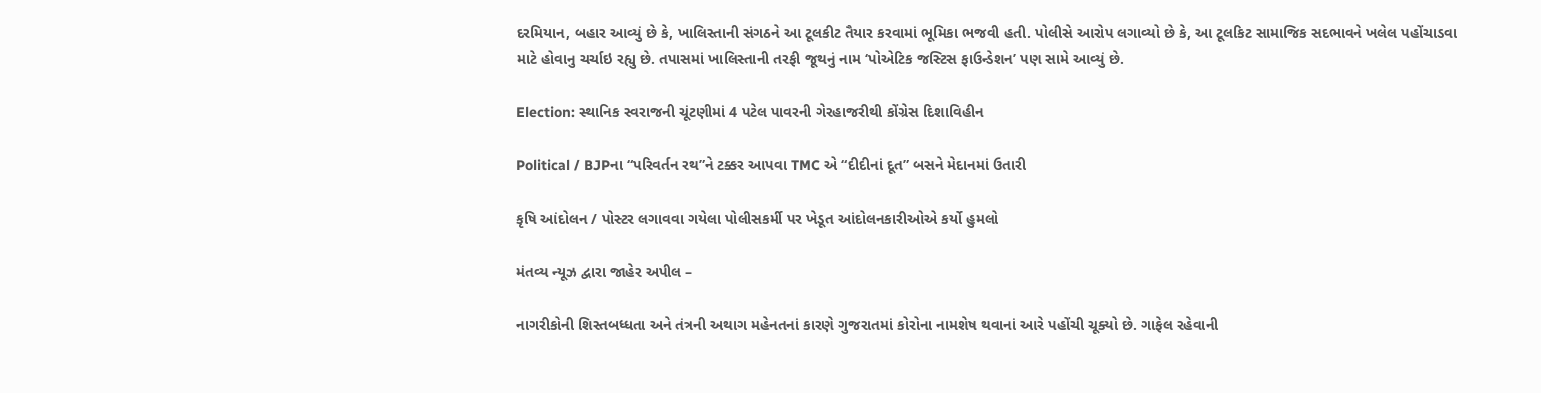દરમિયાન, બહાર આવ્યું છે કે, ખાલિસ્તાની સંગઠને આ ટૂલકીટ તૈયાર કરવામાં ભૂમિકા ભજવી હતી. પોલીસે આરોપ લગાવ્યો છે કે, આ ટૂલકિટ સામાજિક સદભાવને ખલેલ પહોંચાડવા માટે હોવાનુ ચર્ચાઇ રહ્યુ છે. તપાસમાં ખાલિસ્તાની તરફી જૂથનું નામ ‘પોએટિક જસ્ટિસ ફાઉન્ડેશન’ પણ સામે આવ્યું છે.

Election: સ્થાનિક સ્વરાજની ચૂંટણીમાં 4 પટેલ પાવરની ગેરહાજરીથી કોંગ્રેસ દિશાવિહીન

Political / BJPના “પરિવર્તન રથ”ને ટક્કર આપવા TMC એ “દીદીનાં દૂત” બસને મેદાનમાં ઉતારી

કૃષિ આંદોલન / પોસ્ટર લગાવવા ગયેલા પોલીસકર્મી પર ખેડૂત આંદોલનકારીઓએ કર્યો હુમલો

મંતવ્ય ન્યૂઝ દ્વારા જાહેર અપીલ –

નાગરીકોની શિસ્તબધ્ધતા અને તંત્રની અથાગ મહેનતનાં કારણે ગુજરાતમાં કોરોના નામશેષ થવાનાં આરે પહોંચી ચૂક્યો છે. ગાફેલ રહેવાની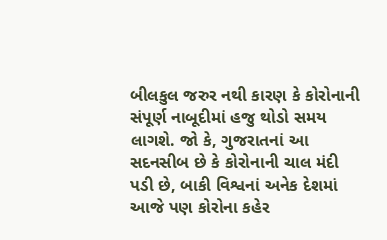બીલકુલ જરુર નથી કારણ કે કોરોનાની સંપૂર્ણ નાબૂદીમાં હજુ થોડો સમય લાગશે. જો કે, ગુજરાતનાં આ સદનસીબ છે કે કોરોનાની ચાલ મંદી પડી છે, બાકી વિશ્વનાં અનેક દેશમાં આજે પણ કોરોના કહેર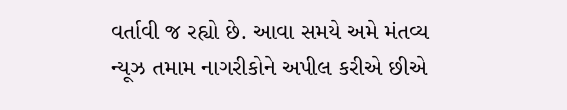વર્તાવી જ રહ્યો છે. આવા સમયે અમે મંતવ્ય ન્યૂઝ તમામ નાગરીકોને અપીલ કરીએ છીએ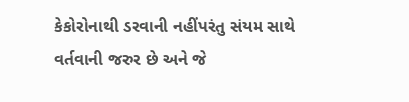કેકોરોનાથી ડરવાની નહીંપરંતુ સંયમ સાથે વર્તવાની જરુર છે અને જે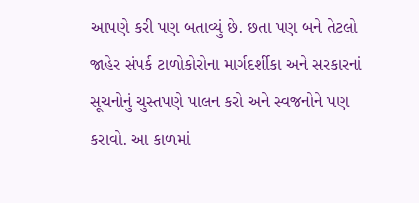આપણે કરી પણ બતાવ્યું છે. છતા પણ બને તેટલો જાહેર સંપર્ક ટાળોકોરોના માર્ગદર્શીકા અને સરકારનાં સૂચનોનું ચુસ્તપણે પાલન કરો અને સ્વજનોને પણ કરાવો. આ કાળમાં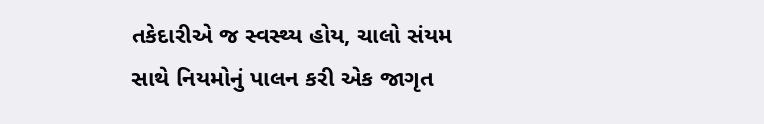તકેદારીએ જ સ્વસ્થ્ય હોય, ચાલો સંયમ સાથે નિયમોનું પાલન કરી એક જાગૃત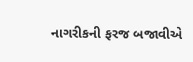નાગરીકની ફરજ બજાવીએ